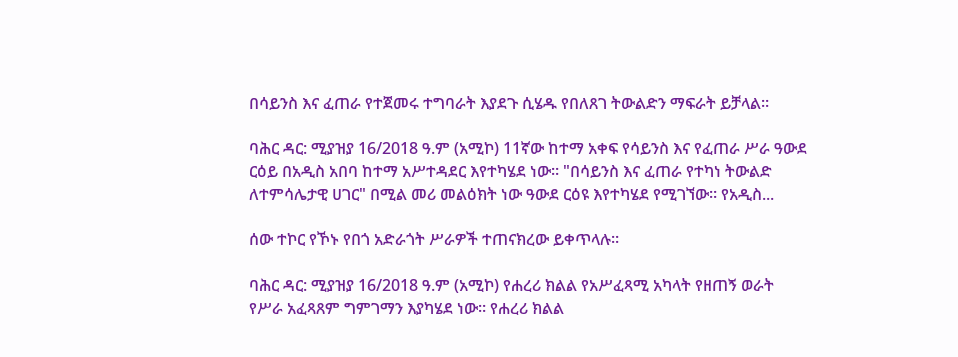በሳይንስ እና ፈጠራ የተጀመሩ ተግባራት እያደጉ ሲሄዱ የበለጸገ ትውልድን ማፍራት ይቻላል።

ባሕር ዳር: ሚያዝያ 16/2018 ዓ.ም (አሚኮ) 11ኛው ከተማ አቀፍ የሳይንስ እና የፈጠራ ሥራ ዓውደ ርዕይ በአዲስ አበባ ከተማ አሥተዳደር እየተካሄደ ነው። "በሳይንስ እና ፈጠራ የተካነ ትውልድ ለተምሳሌታዊ ሀገር" በሚል መሪ መልዕክት ነው ዓውደ ርዕዩ እየተካሄደ የሚገኘው። የአዲስ...

ሰው ተኮር የኾኑ የበጎ አድራጎት ሥራዎች ተጠናክረው ይቀጥላሉ።

ባሕር ዳር: ሚያዝያ 16/2018 ዓ.ም (አሚኮ) የሐረሪ ክልል የአሥፈጻሚ አካላት የዘጠኝ ወራት የሥራ አፈጻጸም ግምገማን እያካሄደ ነው። የሐረሪ ክልል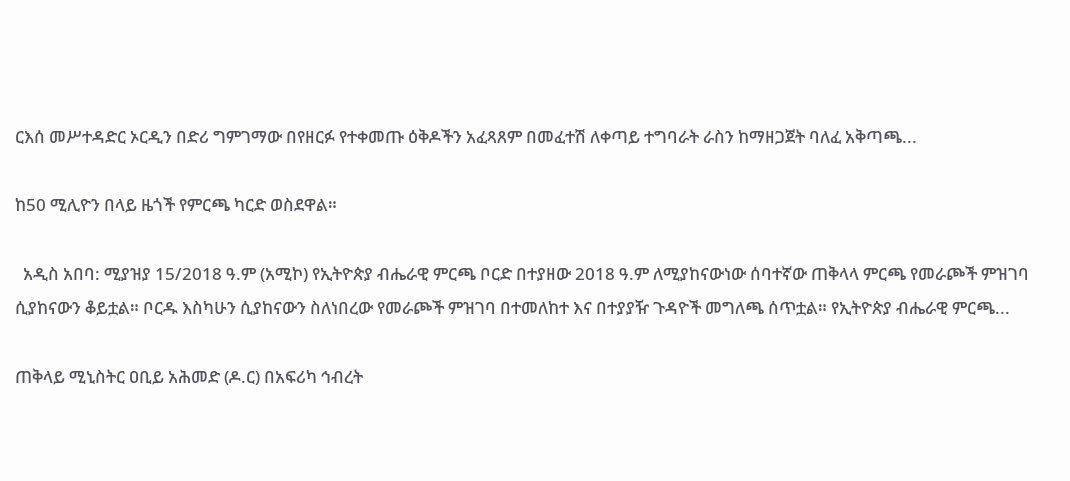ርእሰ መሥተዳድር ኦርዲን በድሪ ግምገማው በየዘርፉ የተቀመጡ ዕቅዶችን አፈጻጸም በመፈተሽ ለቀጣይ ተግባራት ራስን ከማዘጋጀት ባለፈ አቅጣጫ...

ከ50 ሚሊዮን በላይ ዜጎች የምርጫ ካርድ ወስደዋል።

  አዲስ አበባ: ሚያዝያ 15/2018 ዓ.ም (አሚኮ) የኢትዮጵያ ብሔራዊ ምርጫ ቦርድ በተያዘው 2018 ዓ.ም ለሚያከናውነው ሰባተኛው ጠቅላላ ምርጫ የመራጮች ምዝገባ ሲያከናውን ቆይቷል። ቦርዱ እስካሁን ሲያከናውን ስለነበረው የመራጮች ምዝገባ በተመለከተ እና በተያያዥ ጉዳዮች መግለጫ ሰጥቷል። የኢትዮጵያ ብሔራዊ ምርጫ...

ጠቅላይ ሚኒስትር ዐቢይ አሕመድ (ዶ.ር) በአፍሪካ ኅብረት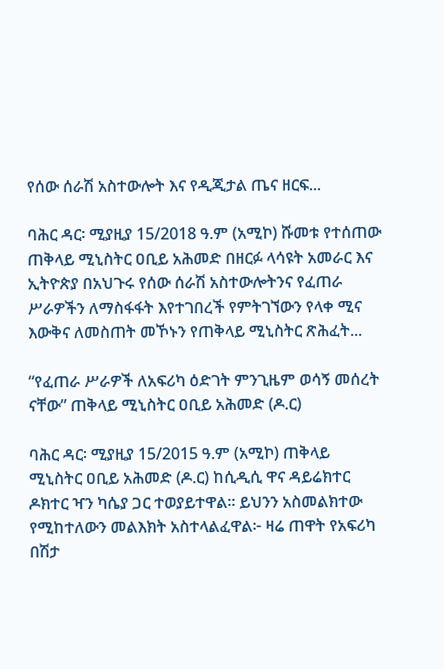የሰው ሰራሽ አስተውሎት እና የዲጂታል ጤና ዘርፍ...

ባሕር ዳር፡ ሚያዚያ 15/2018 ዓ.ም (አሚኮ) ሹመቱ የተሰጠው ጠቅላይ ሚኒስትር ዐቢይ አሕመድ በዘርፉ ላሳዩት አመራር እና ኢትዮጵያ በአህጉሩ የሰው ሰራሽ አስተውሎትንና የፈጠራ ሥራዎችን ለማስፋፋት እየተገበረች የምትገኘውን የላቀ ሚና እውቅና ለመስጠት መኾኑን የጠቅላይ ሚኒስትር ጽሕፈት...

“የፈጠራ ሥራዎች ለአፍሪካ ዕድገት ምንጊዜም ወሳኝ መሰረት ናቸው” ጠቅላይ ሚኒስትር ዐቢይ አሕመድ (ዶ.ር)

ባሕር ዳር፡ ሚያዚያ 15/2015 ዓ.ም (አሚኮ) ጠቅላይ ሚኒስትር ዐቢይ አሕመድ (ዶ.ር) ከሲዲሲ ዋና ዳይሬክተር ዶክተር ዣን ካሴያ ጋር ተወያይተዋል። ይህንን አስመልክተው የሚከተለውን መልእክት አስተላልፈዋል፦ ዛሬ ጠዋት የአፍሪካ በሽታ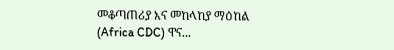መቆጣጠሪያ እና መከላከያ ማዕከል (Africa CDC) ዋና...